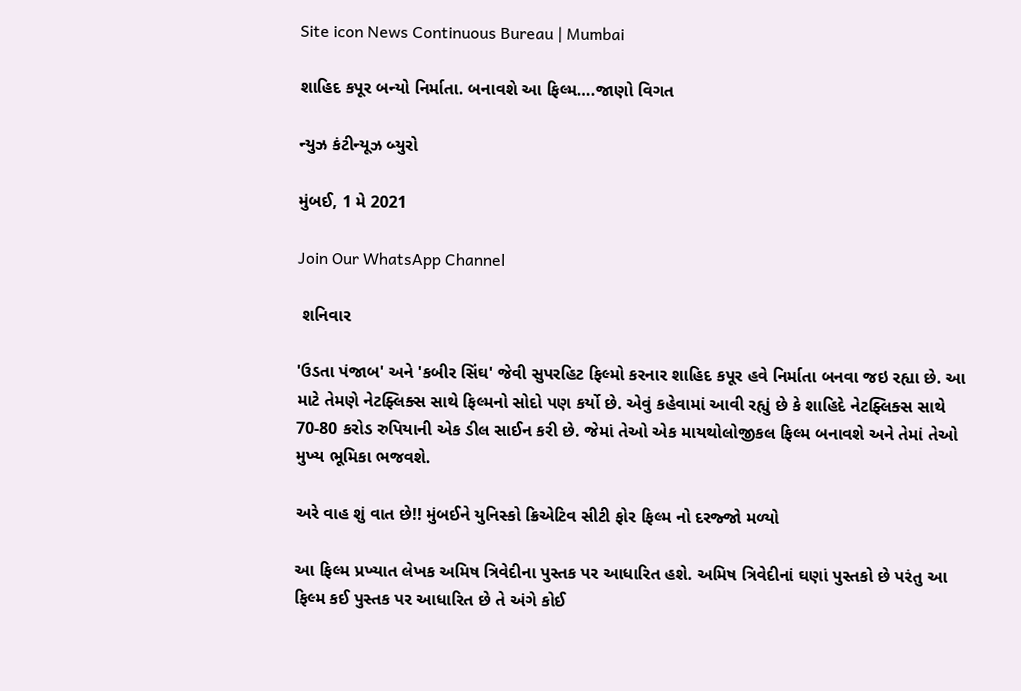Site icon News Continuous Bureau | Mumbai

શાહિદ કપૂર બન્યો નિર્માતા. બનાવશે આ ફિલ્મ….જાણો વિગત

ન્યુઝ કંટીન્યૂઝ બ્યુરો

મુંબઈ, 1 મે 2021

Join Our WhatsApp Channel

 શનિવાર

'ઉડતા પંજાબ' અને 'કબીર સિંઘ' જેવી સુપરહિટ ફિલ્મો કરનાર શાહિદ કપૂર હવે નિર્માતા બનવા જઇ રહ્યા છે. આ માટે તેમણે નેટફ્લિક્સ સાથે ફિલ્મનો સોદો પણ કર્યો છે. એવું કહેવામાં આવી રહ્યું છે કે શાહિદે નેટફ્લિક્સ સાથે 70-80 કરોડ રુપિયાની એક ડીલ સાઈન કરી છે. જેમાં તેઓ એક માયથોલોજીકલ ફિલ્મ બનાવશે અને તેમાં તેઓ મુખ્ય ભૂમિકા ભજવશે.

અરે વાહ શું વાત છે!! મુંબઈને યુનિસ્કો ક્રિએટિવ સીટી ફોર ફિલ્મ નો દરજ્જો મળ્યો

આ ફિલ્મ પ્રખ્યાત લેખક અમિષ ત્રિવેદીના પુસ્તક પર આધારિત હશે. અમિષ ત્રિવેદીનાં ઘણાં પુસ્તકો છે પરંતુ આ ફિલ્મ કઈ પુસ્તક પર આધારિત છે તે અંગે કોઈ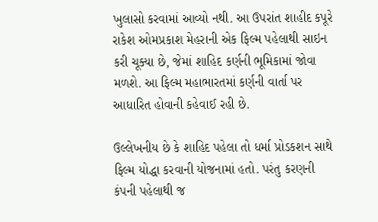ખુલાસો કરવામાં આવ્યો નથી. આ ઉપરાંત શાહીદ કપૂરે રાકેશ ઓમપ્રકાશ મેહરાની એક ફિલ્મ પહેલાથી સાઇન કરી ચૂક્યા છે, જેમાં શાહિદ કર્ણની ભૂમિકામાં જોવા મળશે. આ ફિલ્મ મહાભારતમાં કર્ણની વાર્તા પર આધારિત હોવાની કહેવાઈ રહી છે.

ઉલ્લેખનીય છે કે શાહિદ પહેલા તો ધર્મા પ્રોડકશન સાથે ફિલ્મ યોદ્ધા કરવાની યોજનામાં હતો. પરંતુ કરણની કંપની પહેલાથી જ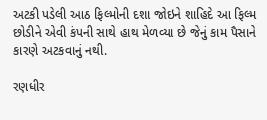અટકી પડેલી આઠ ફિલ્મોની દશા જોઇને શાહિદે આ ફિલ્મ છોડીને એવી કંપની સાથે હાથ મેળવ્યા છે જેનું કામ પૈસાને કારણે અટકવાનું નથી.

રણધીર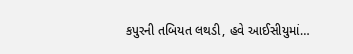કપુરની તબિયત લથડી, હવે આઈસીયુમાં…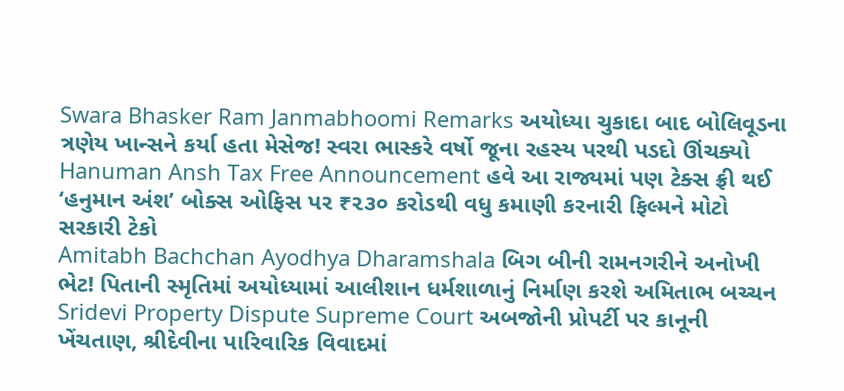Swara Bhasker Ram Janmabhoomi Remarks અયોધ્યા ચુકાદા બાદ બોલિવૂડના ત્રણેય ખાન્સને કર્યા હતા મેસેજ! સ્વરા ભાસ્કરે વર્ષો જૂના રહસ્ય પરથી પડદો ઊંચક્યો
Hanuman Ansh Tax Free Announcement હવે આ રાજ્યમાં પણ ટેક્સ ફ્રી થઈ ‘હનુમાન અંશ’ બોક્સ ઓફિસ પર ₹૨૩૦ કરોડથી વધુ કમાણી કરનારી ફિલ્મને મોટો સરકારી ટેકો
Amitabh Bachchan Ayodhya Dharamshala બિગ બીની રામનગરીને અનોખી ભેટ! પિતાની સ્મૃતિમાં અયોધ્યામાં આલીશાન ધર્મશાળાનું નિર્માણ કરશે અમિતાભ બચ્ચન
Sridevi Property Dispute Supreme Court અબજોની પ્રોપર્ટી પર કાનૂની ખેંચતાણ, શ્રીદેવીના પારિવારિક વિવાદમાં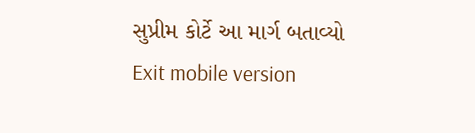સુપ્રીમ કોર્ટે આ માર્ગ બતાવ્યો
Exit mobile version